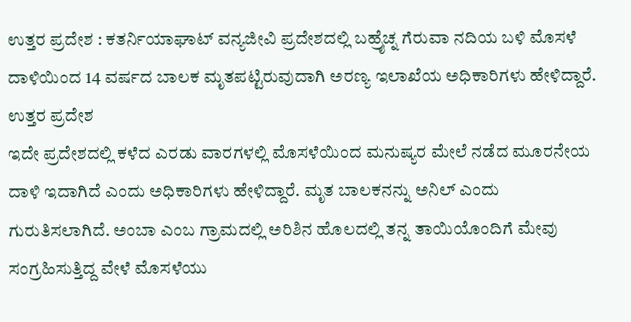ಉತ್ತರ ಪ್ರದೇಶ : ಕತರ್ನಿಯಾಘಾಟ್ ವನ್ಯಜೀವಿ ಪ್ರದೇಶದಲ್ಲಿ ಬಹ್ರೈಚ್ನ ಗೆರುವಾ ನದಿಯ ಬಳಿ ಮೊಸಳೆ ದಾಳಿಯಿಂದ 14 ವರ್ಷದ ಬಾಲಕ ಮೃತಪಟ್ಟಿರುವುದಾಗಿ ಅರಣ್ಯ ಇಲಾಖೆಯ ಅಧಿಕಾರಿಗಳು ಹೇಳಿದ್ದಾರೆ.
ಉತ್ತರ ಪ್ರದೇಶ
ಇದೇ ಪ್ರದೇಶದಲ್ಲಿ ಕಳೆದ ಎರಡು ವಾರಗಳಲ್ಲಿ ಮೊಸಳೆಯಿಂದ ಮನುಷ್ಯರ ಮೇಲೆ ನಡೆದ ಮೂರನೇಯ ದಾಳಿ ಇದಾಗಿದೆ ಎಂದು ಅಧಿಕಾರಿಗಳು ಹೇಳಿದ್ದಾರೆ. ಮೃತ ಬಾಲಕನನ್ನು ಅನಿಲ್ ಎಂದು ಗುರುತಿಸಲಾಗಿದೆ. ಅಂಬಾ ಎಂಬ ಗ್ರಾಮದಲ್ಲಿ ಅರಿಶಿನ ಹೊಲದಲ್ಲಿ ತನ್ನ ತಾಯಿಯೊಂದಿಗೆ ಮೇವು ಸಂಗ್ರಹಿಸುತ್ತಿದ್ದ ವೇಳೆ ಮೊಸಳೆಯು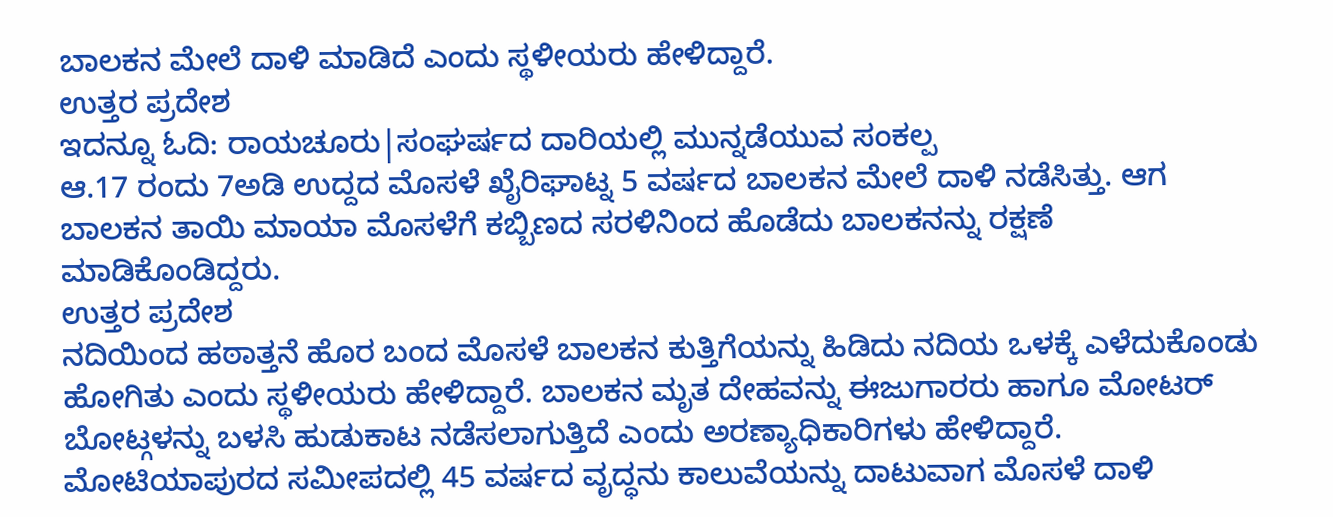ಬಾಲಕನ ಮೇಲೆ ದಾಳಿ ಮಾಡಿದೆ ಎಂದು ಸ್ಥಳೀಯರು ಹೇಳಿದ್ದಾರೆ.
ಉತ್ತರ ಪ್ರದೇಶ
ಇದನ್ನೂ ಓದಿ: ರಾಯಚೂರು|ಸಂಘರ್ಷದ ದಾರಿಯಲ್ಲಿ ಮುನ್ನಡೆಯುವ ಸಂಕಲ್ಪ
ಆ.17 ರಂದು 7ಅಡಿ ಉದ್ದದ ಮೊಸಳೆ ಖೈರಿಘಾಟ್ನ 5 ವರ್ಷದ ಬಾಲಕನ ಮೇಲೆ ದಾಳಿ ನಡೆಸಿತ್ತು. ಆಗ ಬಾಲಕನ ತಾಯಿ ಮಾಯಾ ಮೊಸಳೆಗೆ ಕಬ್ಬಿಣದ ಸರಳಿನಿಂದ ಹೊಡೆದು ಬಾಲಕನನ್ನು ರಕ್ಷಣೆ ಮಾಡಿಕೊಂಡಿದ್ದರು.
ಉತ್ತರ ಪ್ರದೇಶ
ನದಿಯಿಂದ ಹಠಾತ್ತನೆ ಹೊರ ಬಂದ ಮೊಸಳೆ ಬಾಲಕನ ಕುತ್ತಿಗೆಯನ್ನು ಹಿಡಿದು ನದಿಯ ಒಳಕ್ಕೆ ಎಳೆದುಕೊಂಡು ಹೋಗಿತು ಎಂದು ಸ್ಥಳೀಯರು ಹೇಳಿದ್ದಾರೆ. ಬಾಲಕನ ಮೃತ ದೇಹವನ್ನು ಈಜುಗಾರರು ಹಾಗೂ ಮೋಟರ್ ಬೋಟ್ಗಳನ್ನು ಬಳಸಿ ಹುಡುಕಾಟ ನಡೆಸಲಾಗುತ್ತಿದೆ ಎಂದು ಅರಣ್ಯಾಧಿಕಾರಿಗಳು ಹೇಳಿದ್ದಾರೆ.
ಮೋಟಿಯಾಪುರದ ಸಮೀಪದಲ್ಲಿ 45 ವರ್ಷದ ವೃದ್ಧನು ಕಾಲುವೆಯನ್ನು ದಾಟುವಾಗ ಮೊಸಳೆ ದಾಳಿ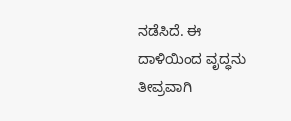ನಡೆಸಿದೆ. ಈ ದಾಳಿಯಿಂದ ವೃದ್ಧನು ತೀವ್ರವಾಗಿ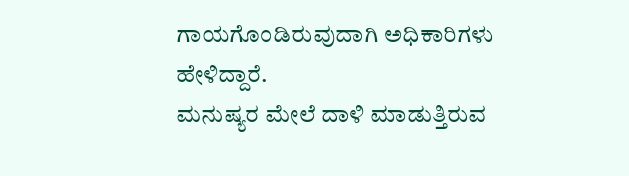ಗಾಯಗೊಂಡಿರುವುದಾಗಿ ಅಧಿಕಾರಿಗಳು ಹೇಳಿದ್ದಾರೆ.
ಮನುಷ್ಯರ ಮೇಲೆ ದಾಳಿ ಮಾಡುತ್ತಿರುವ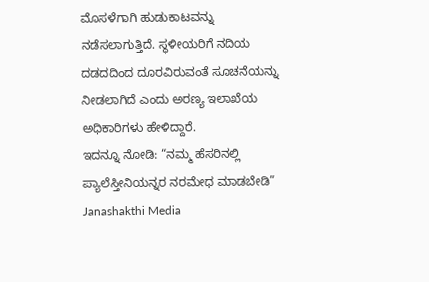ಮೊಸಳೆಗಾಗಿ ಹುಡುಕಾಟವನ್ನು ನಡೆಸಲಾಗುತ್ತಿದೆ. ಸ್ಥಳೀಯರಿಗೆ ನದಿಯ ದಡದದಿಂದ ದೂರವಿರುವಂತೆ ಸೂಚನೆಯನ್ನು ನೀಡಲಾಗಿದೆ ಎಂದು ಅರಣ್ಯ ಇಲಾಖೆಯ ಅಧಿಕಾರಿಗಳು ಹೇಳಿದ್ದಾರೆ.
ಇದನ್ನೂ ನೋಡಿ: “ನಮ್ಮ ಹೆಸರಿನಲ್ಲಿ ಪ್ಯಾಲೆಸ್ತೀನಿಯನ್ನರ ನರಮೇಧ ಮಾಡಬೇಡಿ” Janashakthi Media